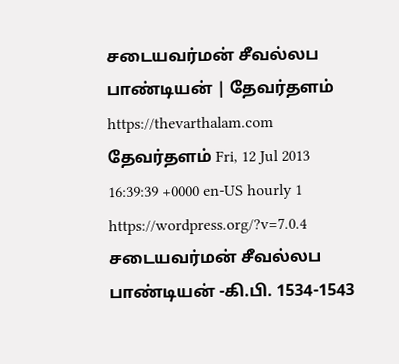சடையவர்மன் சீவல்லப பாண்டியன் | தேவர்தளம் https://thevarthalam.com தேவர்தளம் Fri, 12 Jul 2013 16:39:39 +0000 en-US hourly 1 https://wordpress.org/?v=7.0.4 சடையவர்மன் சீவல்லப பாண்டியன் -கி.பி. 1534-1543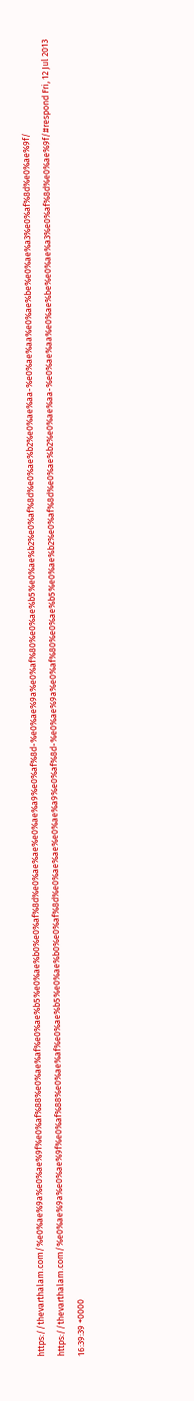https://thevarthalam.com/%e0%ae%9a%e0%ae%9f%e0%af%88%e0%ae%af%e0%ae%b5%e0%ae%b0%e0%af%8d%e0%ae%ae%e0%ae%a9%e0%af%8d-%e0%ae%9a%e0%af%80%e0%ae%b5%e0%ae%b2%e0%af%8d%e0%ae%b2%e0%ae%aa-%e0%ae%aa%e0%ae%be%e0%ae%a3%e0%af%8d%e0%ae%9f/ https://thevarthalam.com/%e0%ae%9a%e0%ae%9f%e0%af%88%e0%ae%af%e0%ae%b5%e0%ae%b0%e0%af%8d%e0%ae%ae%e0%ae%a9%e0%af%8d-%e0%ae%9a%e0%af%80%e0%ae%b5%e0%ae%b2%e0%af%8d%e0%ae%b2%e0%ae%aa-%e0%ae%aa%e0%ae%be%e0%ae%a3%e0%af%8d%e0%ae%9f/#respond Fri, 12 Jul 2013 16:39:39 +0000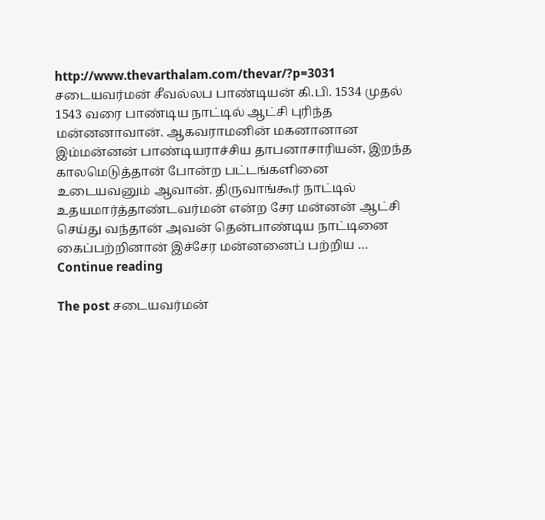http://www.thevarthalam.com/thevar/?p=3031 சடையவர்மன் சீவல்லப பாண்டியன் கி.பி. 1534 முதல் 1543 வரை பாண்டிய நாட்டில் ஆட்சி புரிந்த மன்னனாவான். ஆகவராமனின் மகனானான இம்மன்னன் பாண்டியராச்சிய தாபனாசாரியன், இறந்த காலமெடுத்தான் போன்ற பட்டங்களினை உடையவனும் ஆவான். திருவாங்கூர் நாட்டில் உதயமார்த்தாண்டவர்மன் என்ற சேர மன்னன் ஆட்சி செய்து வந்தான் அவன் தென்பாண்டிய நாட்டினை கைப்பற்றினான் இச்சேர மன்னனைப் பற்றிய … Continue reading

The post சடையவர்மன்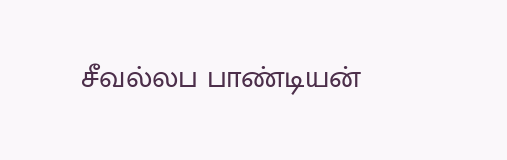சீவல்லப பாண்டியன்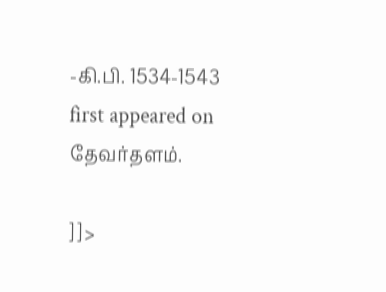-கி.பி. 1534-1543 first appeared on தேவர்தளம்.

]]>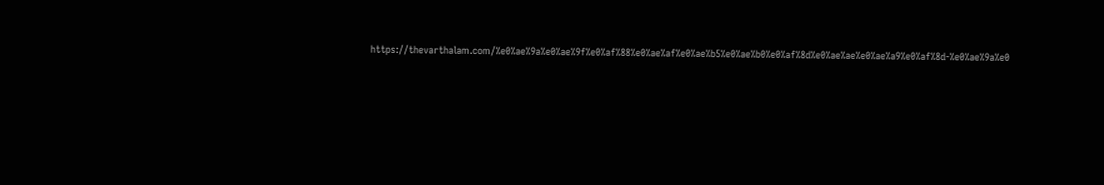https://thevarthalam.com/%e0%ae%9a%e0%ae%9f%e0%af%88%e0%ae%af%e0%ae%b5%e0%ae%b0%e0%af%8d%e0%ae%ae%e0%ae%a9%e0%af%8d-%e0%ae%9a%e0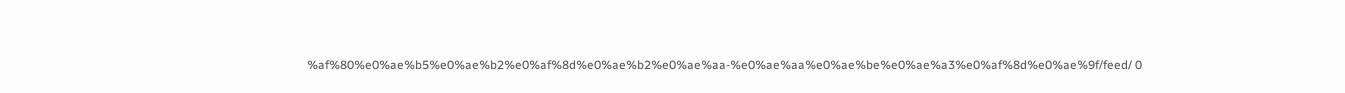%af%80%e0%ae%b5%e0%ae%b2%e0%af%8d%e0%ae%b2%e0%ae%aa-%e0%ae%aa%e0%ae%be%e0%ae%a3%e0%af%8d%e0%ae%9f/feed/ 0